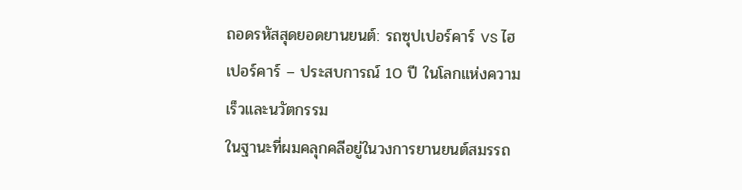ถอดรหัสสุดยอดยานยนต์: รถซุปเปอร์คาร์ vs ไฮเปอร์คาร์ – ประสบการณ์ 10 ปี ในโลกแห่งความเร็วและนวัตกรรม
ในฐานะที่ผมคลุกคลีอยู่ในวงการยานยนต์สมรรถ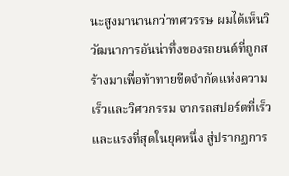นะสูงมานานกว่าทศวรรษ ผมได้เห็นวิวัฒนาการอันน่าทึ่งของรถยนต์ที่ถูกสร้างมาเพื่อท้าทายขีดจำกัดแห่งความเร็วและวิศวกรรม จากรถสปอร์ตที่เร็วและแรงที่สุดในยุคหนึ่ง สู่ปรากฏการ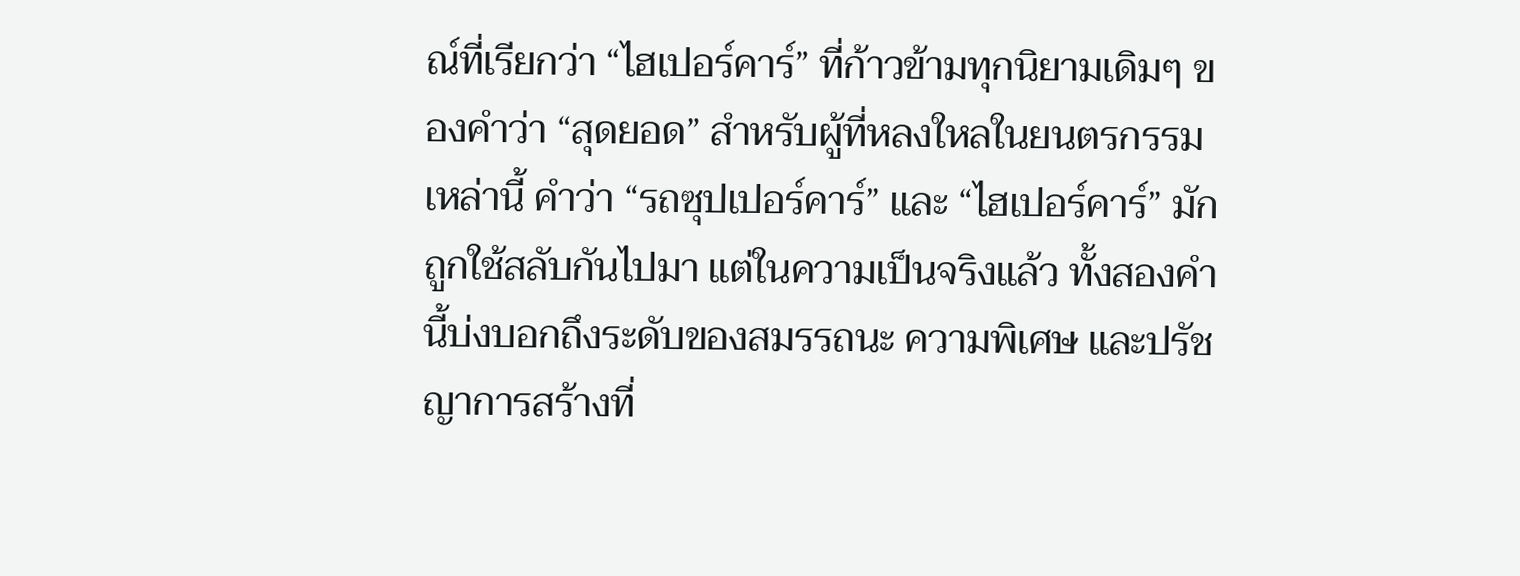ณ์ที่เรียกว่า “ไฮเปอร์คาร์” ที่ก้าวข้ามทุกนิยามเดิมๆ ของคำว่า “สุดยอด” สำหรับผู้ที่หลงใหลในยนตรกรรมเหล่านี้ คำว่า “รถซุปเปอร์คาร์” และ “ไฮเปอร์คาร์” มักถูกใช้สลับกันไปมา แต่ในความเป็นจริงแล้ว ทั้งสองคำนี้บ่งบอกถึงระดับของสมรรถนะ ความพิเศษ และปรัชญาการสร้างที่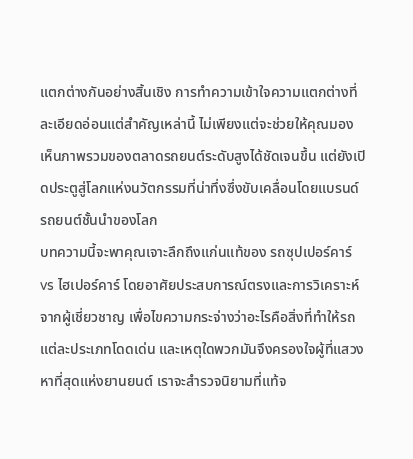แตกต่างกันอย่างสิ้นเชิง การทำความเข้าใจความแตกต่างที่ละเอียดอ่อนแต่สำคัญเหล่านี้ ไม่เพียงแต่จะช่วยให้คุณมองเห็นภาพรวมของตลาดรถยนต์ระดับสูงได้ชัดเจนขึ้น แต่ยังเปิดประตูสู่โลกแห่งนวัตกรรมที่น่าทึ่งซึ่งขับเคลื่อนโดยแบรนด์รถยนต์ชั้นนำของโลก
บทความนี้จะพาคุณเจาะลึกถึงแก่นแท้ของ รถซุปเปอร์คาร์ vs ไฮเปอร์คาร์ โดยอาศัยประสบการณ์ตรงและการวิเคราะห์จากผู้เชี่ยวชาญ เพื่อไขความกระจ่างว่าอะไรคือสิ่งที่ทำให้รถแต่ละประเภทโดดเด่น และเหตุใดพวกมันจึงครองใจผู้ที่แสวงหาที่สุดแห่งยานยนต์ เราจะสำรวจนิยามที่แท้จ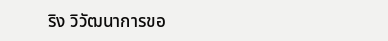ริง วิวัฒนาการขอ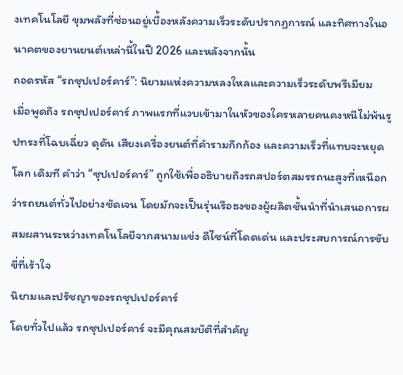งเทคโนโลยี ขุมพลังที่ซ่อนอยู่เบื้องหลังความเร็วระดับปรากฏการณ์ และทิศทางในอนาคตของยานยนต์เหล่านี้ในปี 2026 และหลังจากนั้น
ถอดรหัส “รถซุปเปอร์คาร์”: นิยามแห่งความหลงใหลและความเร็วระดับพรีเมียม
เมื่อพูดถึง รถซุปเปอร์คาร์ ภาพแรกที่แวบเข้ามาในหัวของใครหลายคนคงหนีไม่พ้นรูปทรงที่โฉบเฉี่ยว ดุดัน เสียงเครื่องยนต์ที่คำรามกึกก้อง และความเร็วที่แทบจะหยุดโลก เดิมที คำว่า “ซุปเปอร์คาร์” ถูกใช้เพื่ออธิบายถึงรถสปอร์ตสมรรถนะสูงที่เหนือกว่ารถยนต์ทั่วไปอย่างชัดเจน โดยมักจะเป็นรุ่นเรือธงของผู้ผลิตชั้นนำที่นำเสนอการผสมผสานระหว่างเทคโนโลยีจากสนามแข่ง ดีไซน์ที่โดดเด่น และประสบการณ์การขับขี่ที่เร้าใจ
นิยามและปรัชญาของรถซุปเปอร์คาร์
โดยทั่วไปแล้ว รถซุปเปอร์คาร์ จะมีคุณสมบัติที่สำคัญ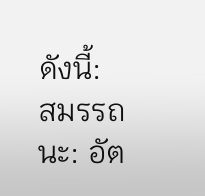ดังนี้:
สมรรถนะ: อัต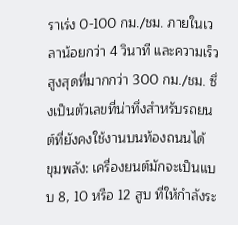ราเร่ง 0-100 กม./ชม. ภายในเวลาน้อยกว่า 4 วินาที และความเร็วสูงสุดที่มากกว่า 300 กม./ชม. ซึ่งเป็นตัวเลขที่น่าทึ่งสำหรับรถยนต์ที่ยังคงใช้งานบนท้องถนนได้
ขุมพลัง: เครื่องยนต์มักจะเป็นแบบ 8, 10 หรือ 12 สูบ ที่ให้กำลังระ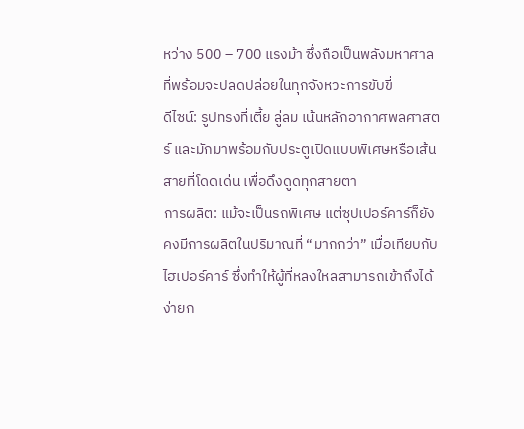หว่าง 500 – 700 แรงม้า ซึ่งถือเป็นพลังมหาศาลที่พร้อมจะปลดปล่อยในทุกจังหวะการขับขี่
ดีไซน์: รูปทรงที่เตี้ย ลู่ลม เน้นหลักอากาศพลศาสตร์ และมักมาพร้อมกับประตูเปิดแบบพิเศษหรือเส้นสายที่โดดเด่น เพื่อดึงดูดทุกสายตา
การผลิต: แม้จะเป็นรถพิเศษ แต่ซุปเปอร์คาร์ก็ยังคงมีการผลิตในปริมาณที่ “มากกว่า” เมื่อเทียบกับไฮเปอร์คาร์ ซึ่งทำให้ผู้ที่หลงใหลสามารถเข้าถึงได้ง่ายก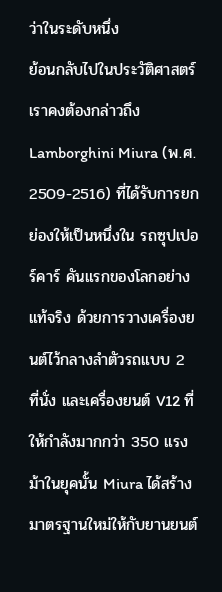ว่าในระดับหนึ่ง
ย้อนกลับไปในประวัติศาสตร์ เราคงต้องกล่าวถึง Lamborghini Miura (พ.ศ. 2509-2516) ที่ได้รับการยกย่องให้เป็นหนึ่งใน รถซุปเปอร์คาร์ คันแรกของโลกอย่างแท้จริง ด้วยการวางเครื่องยนต์ไว้กลางลำตัวรถแบบ 2 ที่นั่ง และเครื่องยนต์ V12 ที่ให้กำลังมากกว่า 350 แรงม้าในยุคนั้น Miura ได้สร้างมาตรฐานใหม่ให้กับยานยนต์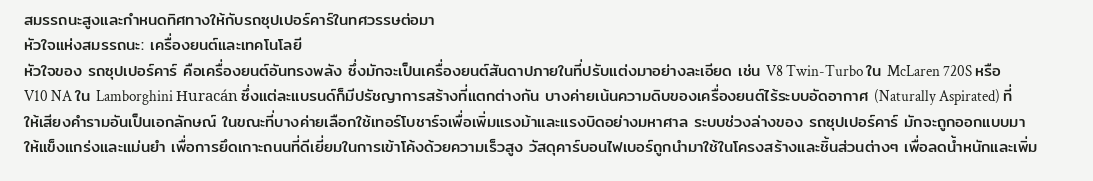สมรรถนะสูงและกำหนดทิศทางให้กับรถซุปเปอร์คาร์ในทศวรรษต่อมา
หัวใจแห่งสมรรถนะ: เครื่องยนต์และเทคโนโลยี
หัวใจของ รถซุปเปอร์คาร์ คือเครื่องยนต์อันทรงพลัง ซึ่งมักจะเป็นเครื่องยนต์สันดาปภายในที่ปรับแต่งมาอย่างละเอียด เช่น V8 Twin-Turbo ใน McLaren 720S หรือ V10 NA ใน Lamborghini Huracán ซึ่งแต่ละแบรนด์ก็มีปรัชญาการสร้างที่แตกต่างกัน บางค่ายเน้นความดิบของเครื่องยนต์ไร้ระบบอัดอากาศ (Naturally Aspirated) ที่ให้เสียงคำรามอันเป็นเอกลักษณ์ ในขณะที่บางค่ายเลือกใช้เทอร์โบชาร์จเพื่อเพิ่มแรงม้าและแรงบิดอย่างมหาศาล ระบบช่วงล่างของ รถซุปเปอร์คาร์ มักจะถูกออกแบบมาให้แข็งแกร่งและแม่นยำ เพื่อการยึดเกาะถนนที่ดีเยี่ยมในการเข้าโค้งด้วยความเร็วสูง วัสดุคาร์บอนไฟเบอร์ถูกนำมาใช้ในโครงสร้างและชิ้นส่วนต่างๆ เพื่อลดน้ำหนักและเพิ่ม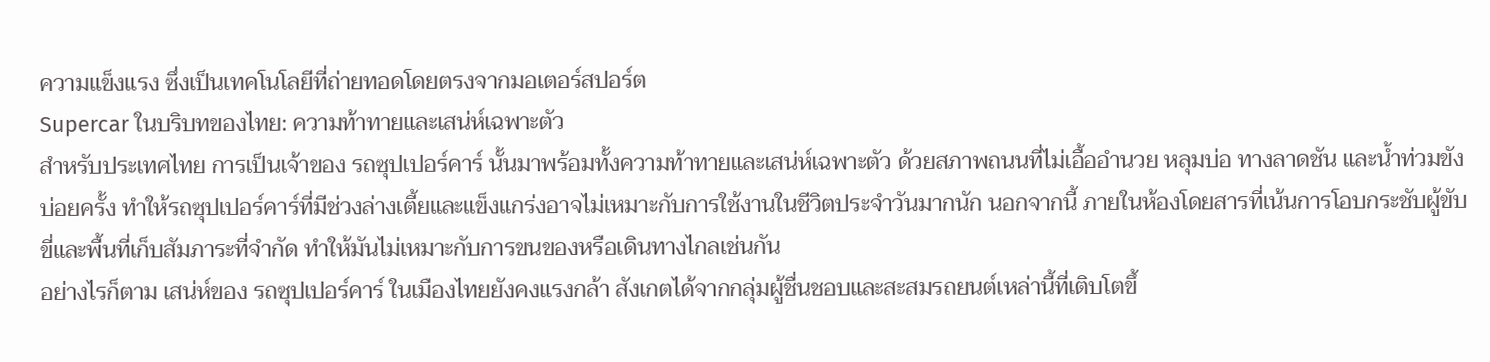ความแข็งแรง ซึ่งเป็นเทคโนโลยีที่ถ่ายทอดโดยตรงจากมอเตอร์สปอร์ต
Supercar ในบริบทของไทย: ความท้าทายและเสน่ห์เฉพาะตัว
สำหรับประเทศไทย การเป็นเจ้าของ รถซุปเปอร์คาร์ นั้นมาพร้อมทั้งความท้าทายและเสน่ห์เฉพาะตัว ด้วยสภาพถนนที่ไม่เอื้ออำนวย หลุมบ่อ ทางลาดชัน และน้ำท่วมขังบ่อยครั้ง ทำให้รถซุปเปอร์คาร์ที่มีช่วงล่างเตี้ยและแข็งแกร่งอาจไม่เหมาะกับการใช้งานในชีวิตประจำวันมากนัก นอกจากนี้ ภายในห้องโดยสารที่เน้นการโอบกระชับผู้ขับขี่และพื้นที่เก็บสัมภาระที่จำกัด ทำให้มันไม่เหมาะกับการขนของหรือเดินทางไกลเช่นกัน
อย่างไรก็ตาม เสน่ห์ของ รถซุปเปอร์คาร์ ในเมืองไทยยังคงแรงกล้า สังเกตได้จากกลุ่มผู้ชื่นชอบและสะสมรถยนต์เหล่านี้ที่เติบโตขึ้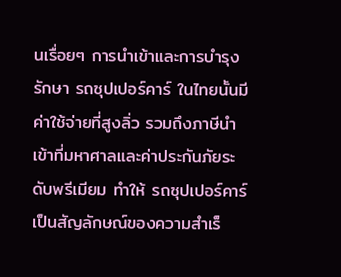นเรื่อยๆ การนำเข้าและการบำรุงรักษา รถซุปเปอร์คาร์ ในไทยนั้นมีค่าใช้จ่ายที่สูงลิ่ว รวมถึงภาษีนำเข้าที่มหาศาลและค่าประกันภัยระดับพรีเมียม ทำให้ รถซุปเปอร์คาร์ เป็นสัญลักษณ์ของความสำเร็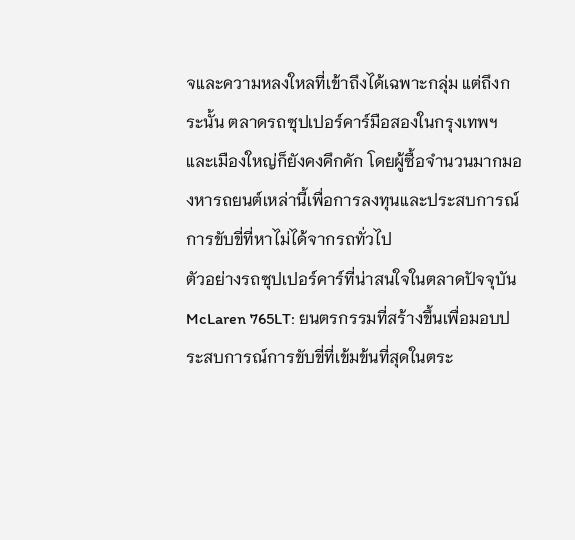จและความหลงใหลที่เข้าถึงได้เฉพาะกลุ่ม แต่ถึงกระนั้น ตลาดรถซุปเปอร์คาร์มือสองในกรุงเทพฯ และเมืองใหญ่ก็ยังคงคึกคัก โดยผู้ซื้อจำนวนมากมองหารถยนต์เหล่านี้เพื่อการลงทุนและประสบการณ์การขับขี่ที่หาไม่ได้จากรถทั่วไป
ตัวอย่างรถซุปเปอร์คาร์ที่น่าสนใจในตลาดปัจจุบัน
McLaren 765LT: ยนตรกรรมที่สร้างขึ้นเพื่อมอบประสบการณ์การขับขี่ที่เข้มข้นที่สุดในตระ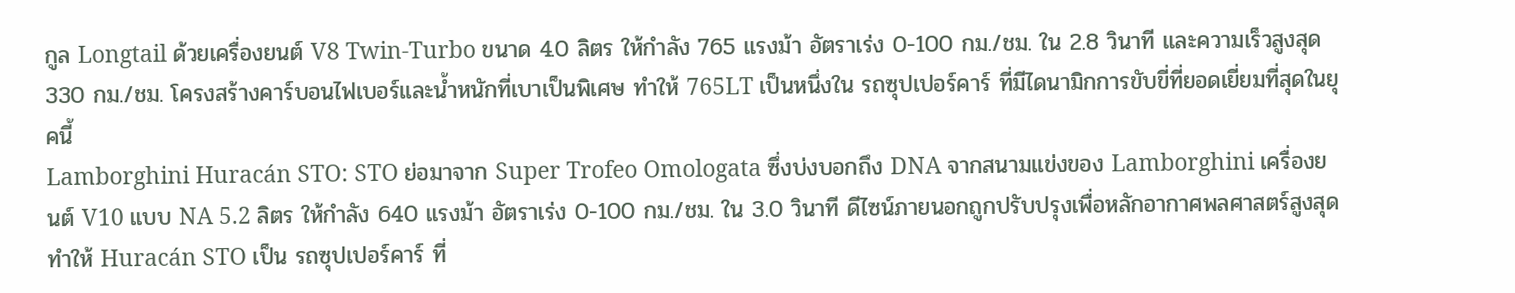กูล Longtail ด้วยเครื่องยนต์ V8 Twin-Turbo ขนาด 4.0 ลิตร ให้กำลัง 765 แรงม้า อัตราเร่ง 0-100 กม./ชม. ใน 2.8 วินาที และความเร็วสูงสุด 330 กม./ชม. โครงสร้างคาร์บอนไฟเบอร์และน้ำหนักที่เบาเป็นพิเศษ ทำให้ 765LT เป็นหนึ่งใน รถซุปเปอร์คาร์ ที่มีไดนามิกการขับขี่ที่ยอดเยี่ยมที่สุดในยุคนี้
Lamborghini Huracán STO: STO ย่อมาจาก Super Trofeo Omologata ซึ่งบ่งบอกถึง DNA จากสนามแข่งของ Lamborghini เครื่องยนต์ V10 แบบ NA 5.2 ลิตร ให้กำลัง 640 แรงม้า อัตราเร่ง 0-100 กม./ชม. ใน 3.0 วินาที ดีไซน์ภายนอกถูกปรับปรุงเพื่อหลักอากาศพลศาสตร์สูงสุด ทำให้ Huracán STO เป็น รถซุปเปอร์คาร์ ที่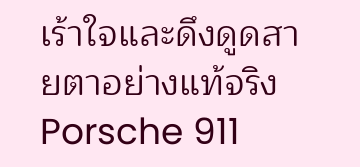เร้าใจและดึงดูดสายตาอย่างแท้จริง
Porsche 911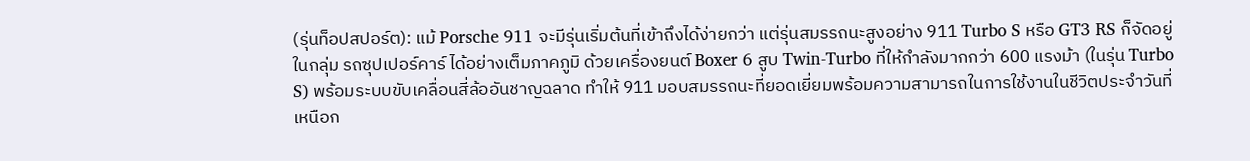(รุ่นท็อปสปอร์ต): แม้ Porsche 911 จะมีรุ่นเริ่มต้นที่เข้าถึงได้ง่ายกว่า แต่รุ่นสมรรถนะสูงอย่าง 911 Turbo S หรือ GT3 RS ก็จัดอยู่ในกลุ่ม รถซุปเปอร์คาร์ ได้อย่างเต็มภาคภูมิ ด้วยเครื่องยนต์ Boxer 6 สูบ Twin-Turbo ที่ให้กำลังมากกว่า 600 แรงม้า (ในรุ่น Turbo S) พร้อมระบบขับเคลื่อนสี่ล้ออันชาญฉลาด ทำให้ 911 มอบสมรรถนะที่ยอดเยี่ยมพร้อมความสามารถในการใช้งานในชีวิตประจำวันที่เหนือก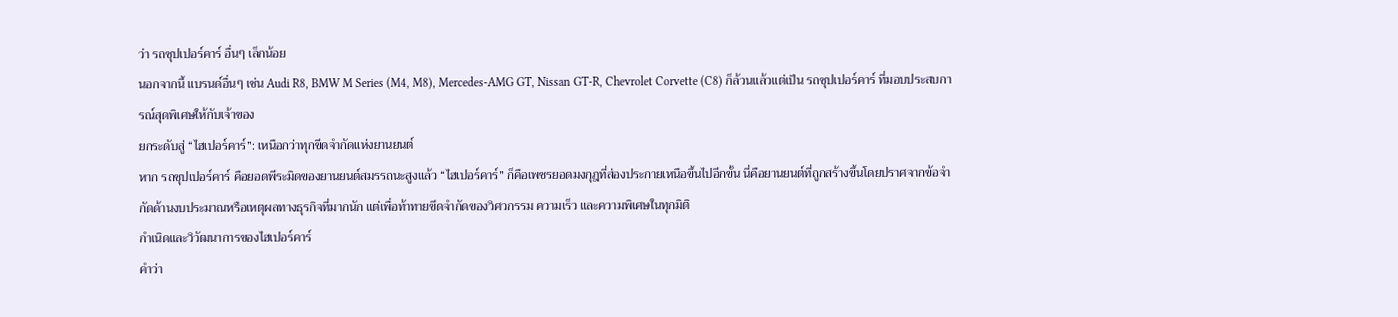ว่า รถซุปเปอร์คาร์ อื่นๆ เล็กน้อย
นอกจากนี้ แบรนด์อื่นๆ เช่น Audi R8, BMW M Series (M4, M8), Mercedes-AMG GT, Nissan GT-R, Chevrolet Corvette (C8) ก็ล้วนแล้วแต่เป็น รถซุปเปอร์คาร์ ที่มอบประสบการณ์สุดพิเศษให้กับเจ้าของ
ยกระดับสู่ “ไฮเปอร์คาร์”: เหนือกว่าทุกขีดจำกัดแห่งยานยนต์
หาก รถซุปเปอร์คาร์ คือยอดพีระมิดของยานยนต์สมรรถนะสูงแล้ว “ไฮเปอร์คาร์” ก็คือเพชรยอดมงกุฎที่ส่องประกายเหนือขึ้นไปอีกขั้น นี่คือยานยนต์ที่ถูกสร้างขึ้นโดยปราศจากข้อจำกัดด้านงบประมาณหรือเหตุผลทางธุรกิจที่มากนัก แต่เพื่อท้าทายขีดจำกัดของวิศวกรรม ความเร็ว และความพิเศษในทุกมิติ
กำเนิดและวิวัฒนาการของไฮเปอร์คาร์
คำว่า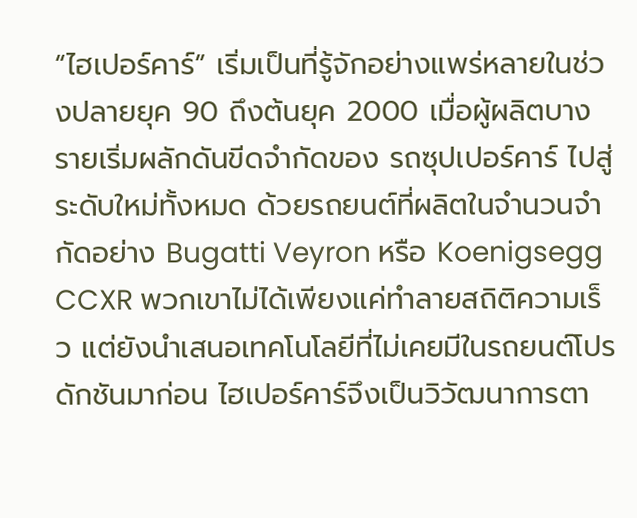“ไฮเปอร์คาร์” เริ่มเป็นที่รู้จักอย่างแพร่หลายในช่วงปลายยุค 90 ถึงต้นยุค 2000 เมื่อผู้ผลิตบางรายเริ่มผลักดันขีดจำกัดของ รถซุปเปอร์คาร์ ไปสู่ระดับใหม่ทั้งหมด ด้วยรถยนต์ที่ผลิตในจำนวนจำกัดอย่าง Bugatti Veyron หรือ Koenigsegg CCXR พวกเขาไม่ได้เพียงแค่ทำลายสถิติความเร็ว แต่ยังนำเสนอเทคโนโลยีที่ไม่เคยมีในรถยนต์โปรดักชันมาก่อน ไฮเปอร์คาร์จึงเป็นวิวัฒนาการตา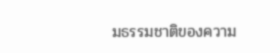มธรรมชาติของความ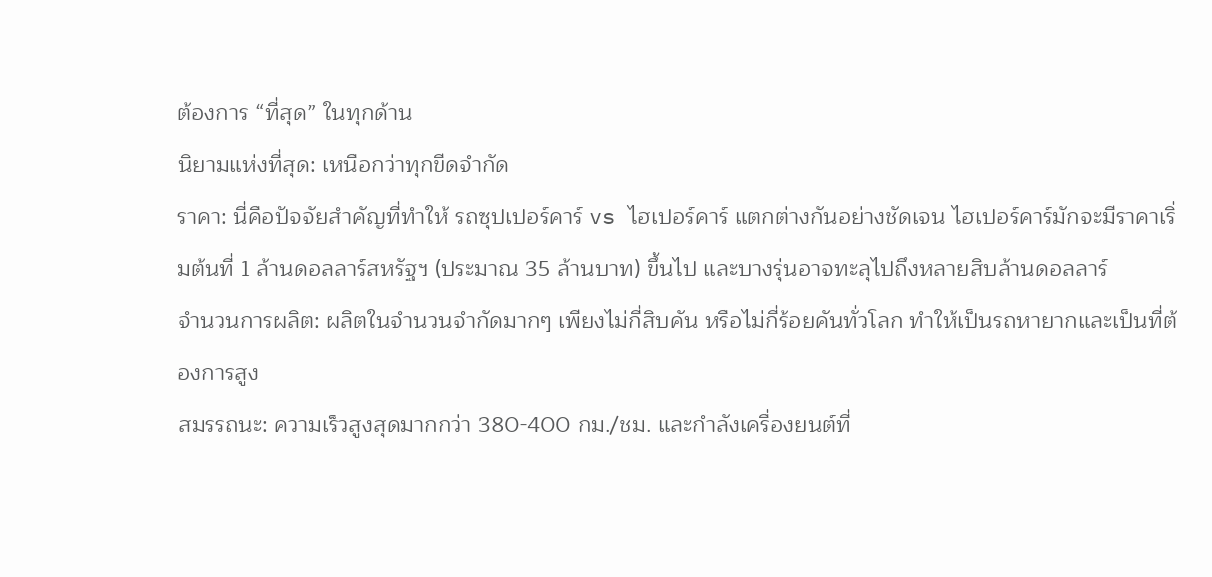ต้องการ “ที่สุด” ในทุกด้าน
นิยามแห่งที่สุด: เหนือกว่าทุกขีดจำกัด
ราคา: นี่คือปัจจัยสำคัญที่ทำให้ รถซุปเปอร์คาร์ vs ไฮเปอร์คาร์ แตกต่างกันอย่างชัดเจน ไฮเปอร์คาร์มักจะมีราคาเริ่มต้นที่ 1 ล้านดอลลาร์สหรัฐฯ (ประมาณ 35 ล้านบาท) ขึ้นไป และบางรุ่นอาจทะลุไปถึงหลายสิบล้านดอลลาร์
จำนวนการผลิต: ผลิตในจำนวนจำกัดมากๆ เพียงไม่กี่สิบคัน หรือไม่กี่ร้อยคันทั่วโลก ทำให้เป็นรถหายากและเป็นที่ต้องการสูง
สมรรถนะ: ความเร็วสูงสุดมากกว่า 380-400 กม./ชม. และกำลังเครื่องยนต์ที่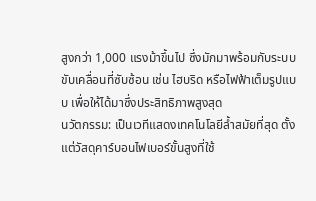สูงกว่า 1,000 แรงม้าขึ้นไป ซึ่งมักมาพร้อมกับระบบขับเคลื่อนที่ซับซ้อน เช่น ไฮบริด หรือไฟฟ้าเต็มรูปแบบ เพื่อให้ได้มาซึ่งประสิทธิภาพสูงสุด
นวัตกรรม: เป็นเวทีแสดงเทคโนโลยีล้ำสมัยที่สุด ตั้งแต่วัสดุคาร์บอนไฟเบอร์ขั้นสูงที่ใช้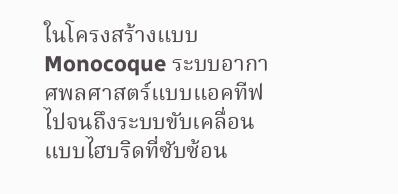ในโครงสร้างแบบ Monocoque ระบบอากาศพลศาสตร์แบบแอคทีฟ ไปจนถึงระบบขับเคลื่อนแบบไฮบริดที่ซับซ้อน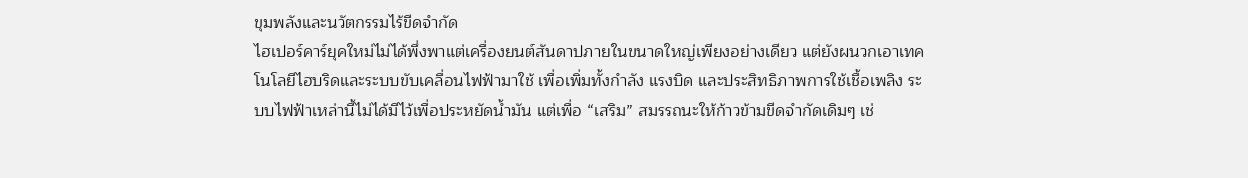ขุมพลังและนวัตกรรมไร้ขีดจำกัด
ไฮเปอร์คาร์ยุคใหม่ไม่ได้พึ่งพาแต่เครื่องยนต์สันดาปภายในขนาดใหญ่เพียงอย่างเดียว แต่ยังผนวกเอาเทคโนโลยีไฮบริดและระบบขับเคลื่อนไฟฟ้ามาใช้ เพื่อเพิ่มทั้งกำลัง แรงบิด และประสิทธิภาพการใช้เชื้อเพลิง ระบบไฟฟ้าเหล่านี้ไม่ได้มีไว้เพื่อประหยัดน้ำมัน แต่เพื่อ “เสริม” สมรรถนะให้ก้าวข้ามขีดจำกัดเดิมๆ เช่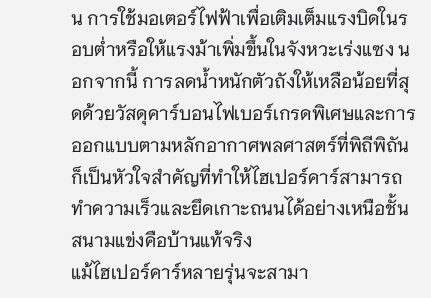น การใช้มอเตอร์ไฟฟ้าเพื่อเติมเต็มแรงบิดในรอบต่ำหรือให้แรงม้าเพิ่มขึ้นในจังหวะเร่งแซง นอกจากนี้ การลดน้ำหนักตัวถังให้เหลือน้อยที่สุดด้วยวัสดุคาร์บอนไฟเบอร์เกรดพิเศษและการออกแบบตามหลักอากาศพลศาสตร์ที่พิถีพิถัน ก็เป็นหัวใจสำคัญที่ทำให้ไฮเปอร์คาร์สามารถทำความเร็วและยึดเกาะถนนได้อย่างเหนือชั้น
สนามแข่งคือบ้านแท้จริง
แม้ไฮเปอร์คาร์หลายรุ่นจะสามา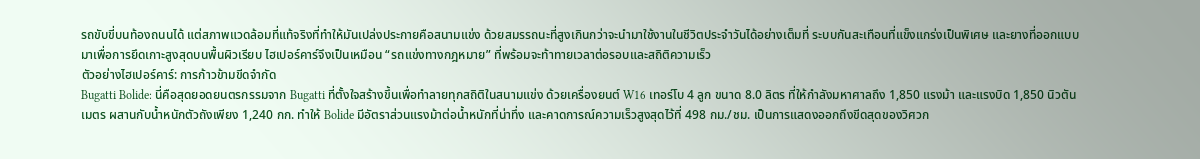รถขับขี่บนท้องถนนได้ แต่สภาพแวดล้อมที่แท้จริงที่ทำให้มันเปล่งประกายคือสนามแข่ง ด้วยสมรรถนะที่สูงเกินกว่าจะนำมาใช้งานในชีวิตประจำวันได้อย่างเต็มที่ ระบบกันสะเทือนที่แข็งแกร่งเป็นพิเศษ และยางที่ออกแบบมาเพื่อการยึดเกาะสูงสุดบนพื้นผิวเรียบ ไฮเปอร์คาร์จึงเป็นเหมือน “รถแข่งทางกฎหมาย” ที่พร้อมจะท้าทายเวลาต่อรอบและสถิติความเร็ว
ตัวอย่างไฮเปอร์คาร์: การก้าวข้ามขีดจำกัด
Bugatti Bolide: นี่คือสุดยอดยนตรกรรมจาก Bugatti ที่ตั้งใจสร้างขึ้นเพื่อทำลายทุกสถิติในสนามแข่ง ด้วยเครื่องยนต์ W16 เทอร์โบ 4 ลูก ขนาด 8.0 ลิตร ที่ให้กำลังมหาศาลถึง 1,850 แรงม้า และแรงบิด 1,850 นิวตันเมตร ผสานกับน้ำหนักตัวถังเพียง 1,240 กก. ทำให้ Bolide มีอัตราส่วนแรงม้าต่อน้ำหนักที่น่าทึ่ง และคาดการณ์ความเร็วสูงสุดไว้ที่ 498 กม./ชม. เป็นการแสดงออกถึงขีดสุดของวิศวก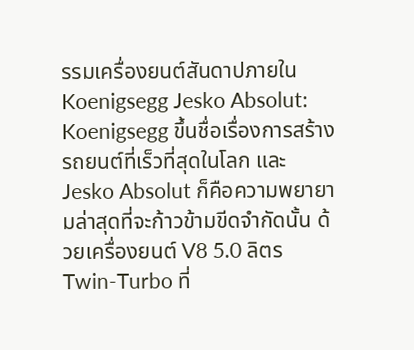รรมเครื่องยนต์สันดาปภายใน
Koenigsegg Jesko Absolut: Koenigsegg ขึ้นชื่อเรื่องการสร้างรถยนต์ที่เร็วที่สุดในโลก และ Jesko Absolut ก็คือความพยายามล่าสุดที่จะก้าวข้ามขีดจำกัดนั้น ด้วยเครื่องยนต์ V8 5.0 ลิตร Twin-Turbo ที่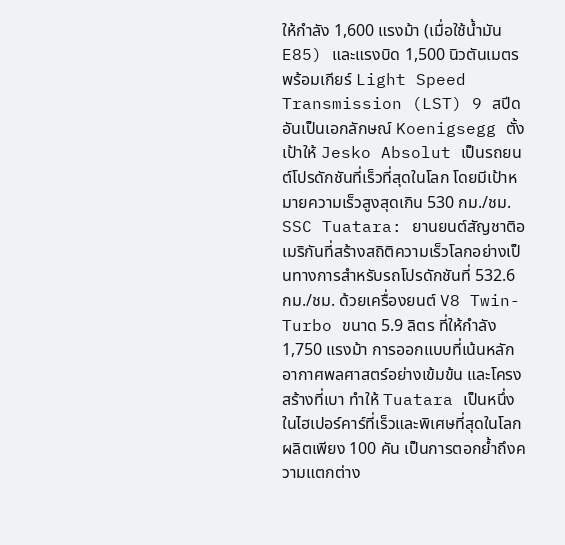ให้กำลัง 1,600 แรงม้า (เมื่อใช้น้ำมัน E85) และแรงบิด 1,500 นิวตันเมตร พร้อมเกียร์ Light Speed Transmission (LST) 9 สปีดอันเป็นเอกลักษณ์ Koenigsegg ตั้งเป้าให้ Jesko Absolut เป็นรถยนต์โปรดักชันที่เร็วที่สุดในโลก โดยมีเป้าหมายความเร็วสูงสุดเกิน 530 กม./ชม.
SSC Tuatara: ยานยนต์สัญชาติอเมริกันที่สร้างสถิติความเร็วโลกอย่างเป็นทางการสำหรับรถโปรดักชันที่ 532.6 กม./ชม. ด้วยเครื่องยนต์ V8 Twin-Turbo ขนาด 5.9 ลิตร ที่ให้กำลัง 1,750 แรงม้า การออกแบบที่เน้นหลักอากาศพลศาสตร์อย่างเข้มข้น และโครงสร้างที่เบา ทำให้ Tuatara เป็นหนึ่งในไฮเปอร์คาร์ที่เร็วและพิเศษที่สุดในโลก ผลิตเพียง 100 คัน เป็นการตอกย้ำถึงความแตกต่าง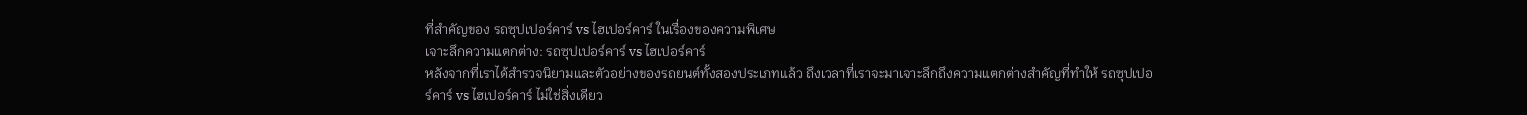ที่สำคัญของ รถซุปเปอร์คาร์ vs ไฮเปอร์คาร์ ในเรื่องของความพิเศษ
เจาะลึกความแตกต่าง: รถซุปเปอร์คาร์ vs ไฮเปอร์คาร์
หลังจากที่เราได้สำรวจนิยามและตัวอย่างของรถยนต์ทั้งสองประเภทแล้ว ถึงเวลาที่เราจะมาเจาะลึกถึงความแตกต่างสำคัญที่ทำให้ รถซุปเปอร์คาร์ vs ไฮเปอร์คาร์ ไม่ใช่สิ่งเดียว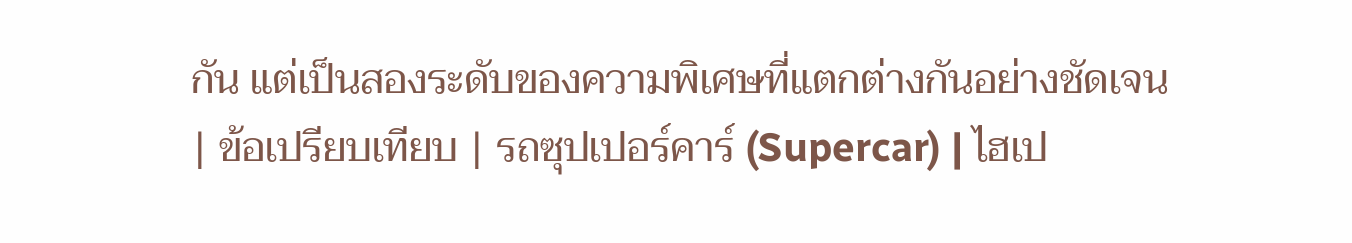กัน แต่เป็นสองระดับของความพิเศษที่แตกต่างกันอย่างชัดเจน
| ข้อเปรียบเทียบ | รถซุปเปอร์คาร์ (Supercar) | ไฮเป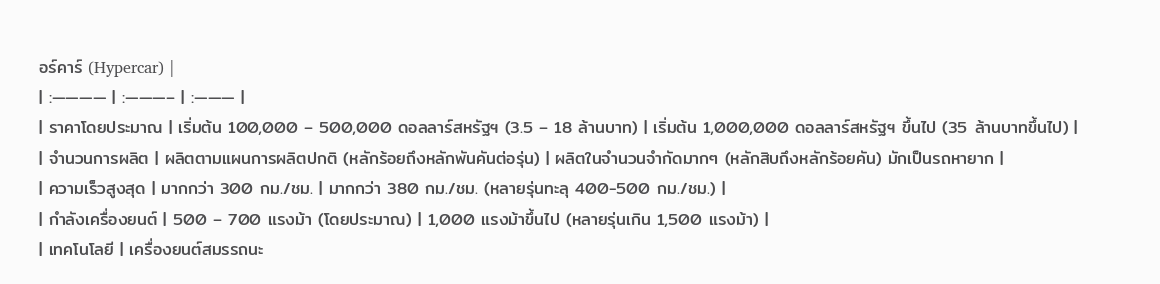อร์คาร์ (Hypercar) |
| :———— | :———– | :——— |
| ราคาโดยประมาณ | เริ่มต้น 100,000 – 500,000 ดอลลาร์สหรัฐฯ (3.5 – 18 ล้านบาท) | เริ่มต้น 1,000,000 ดอลลาร์สหรัฐฯ ขึ้นไป (35 ล้านบาทขึ้นไป) |
| จำนวนการผลิต | ผลิตตามแผนการผลิตปกติ (หลักร้อยถึงหลักพันคันต่อรุ่น) | ผลิตในจำนวนจำกัดมากๆ (หลักสิบถึงหลักร้อยคัน) มักเป็นรถหายาก |
| ความเร็วสูงสุด | มากกว่า 300 กม./ชม. | มากกว่า 380 กม./ชม. (หลายรุ่นทะลุ 400-500 กม./ชม.) |
| กำลังเครื่องยนต์ | 500 – 700 แรงม้า (โดยประมาณ) | 1,000 แรงม้าขึ้นไป (หลายรุ่นเกิน 1,500 แรงม้า) |
| เทคโนโลยี | เครื่องยนต์สมรรถนะ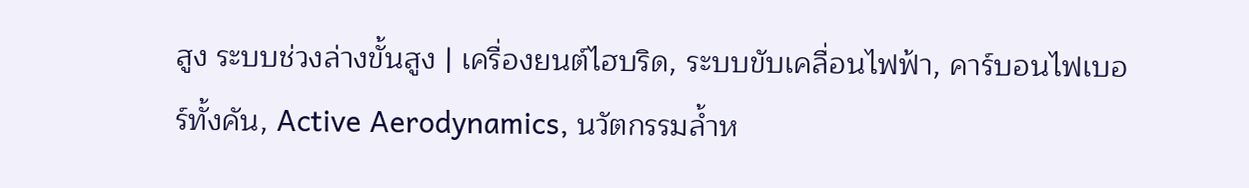สูง ระบบช่วงล่างขั้นสูง | เครื่องยนต์ไฮบริด, ระบบขับเคลื่อนไฟฟ้า, คาร์บอนไฟเบอร์ทั้งคัน, Active Aerodynamics, นวัตกรรมล้ำห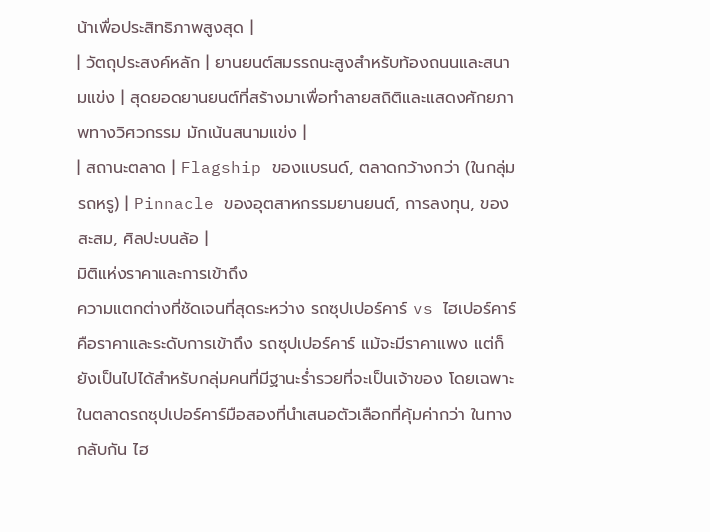น้าเพื่อประสิทธิภาพสูงสุด |
| วัตถุประสงค์หลัก | ยานยนต์สมรรถนะสูงสำหรับท้องถนนและสนามแข่ง | สุดยอดยานยนต์ที่สร้างมาเพื่อทำลายสถิติและแสดงศักยภาพทางวิศวกรรม มักเน้นสนามแข่ง |
| สถานะตลาด | Flagship ของแบรนด์, ตลาดกว้างกว่า (ในกลุ่มรถหรู) | Pinnacle ของอุตสาหกรรมยานยนต์, การลงทุน, ของสะสม, ศิลปะบนล้อ |
มิติแห่งราคาและการเข้าถึง
ความแตกต่างที่ชัดเจนที่สุดระหว่าง รถซุปเปอร์คาร์ vs ไฮเปอร์คาร์ คือราคาและระดับการเข้าถึง รถซุปเปอร์คาร์ แม้จะมีราคาแพง แต่ก็ยังเป็นไปได้สำหรับกลุ่มคนที่มีฐานะร่ำรวยที่จะเป็นเจ้าของ โดยเฉพาะในตลาดรถซุปเปอร์คาร์มือสองที่นำเสนอตัวเลือกที่คุ้มค่ากว่า ในทางกลับกัน ไฮ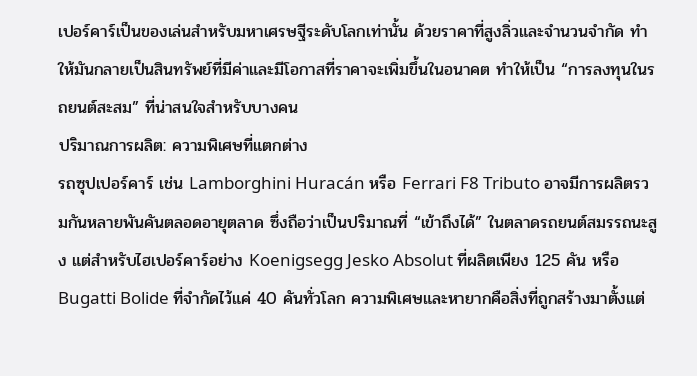เปอร์คาร์เป็นของเล่นสำหรับมหาเศรษฐีระดับโลกเท่านั้น ด้วยราคาที่สูงลิ่วและจำนวนจำกัด ทำให้มันกลายเป็นสินทรัพย์ที่มีค่าและมีโอกาสที่ราคาจะเพิ่มขึ้นในอนาคต ทำให้เป็น “การลงทุนในรถยนต์สะสม” ที่น่าสนใจสำหรับบางคน
ปริมาณการผลิต: ความพิเศษที่แตกต่าง
รถซุปเปอร์คาร์ เช่น Lamborghini Huracán หรือ Ferrari F8 Tributo อาจมีการผลิตรวมกันหลายพันคันตลอดอายุตลาด ซึ่งถือว่าเป็นปริมาณที่ “เข้าถึงได้” ในตลาดรถยนต์สมรรถนะสูง แต่สำหรับไฮเปอร์คาร์อย่าง Koenigsegg Jesko Absolut ที่ผลิตเพียง 125 คัน หรือ Bugatti Bolide ที่จำกัดไว้แค่ 40 คันทั่วโลก ความพิเศษและหายากคือสิ่งที่ถูกสร้างมาตั้งแต่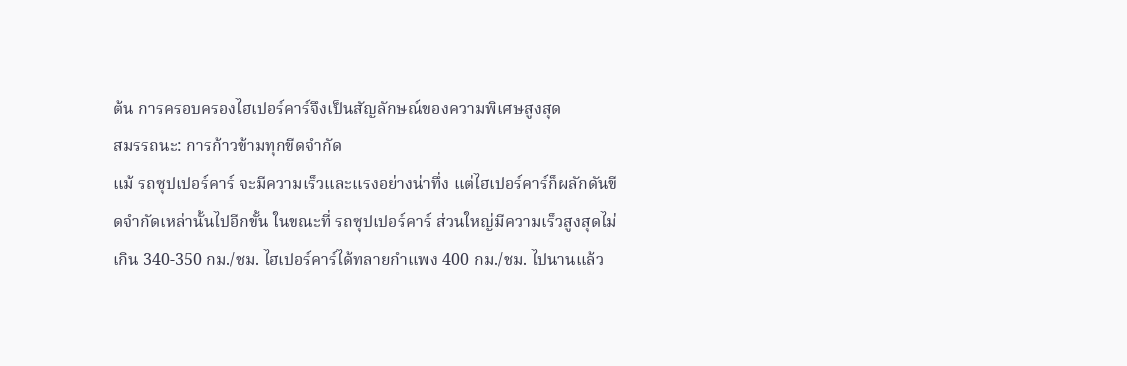ต้น การครอบครองไฮเปอร์คาร์จึงเป็นสัญลักษณ์ของความพิเศษสูงสุด
สมรรถนะ: การก้าวข้ามทุกขีดจำกัด
แม้ รถซุปเปอร์คาร์ จะมีความเร็วและแรงอย่างน่าทึ่ง แต่ไฮเปอร์คาร์ก็ผลักดันขีดจำกัดเหล่านั้นไปอีกขั้น ในขณะที่ รถซุปเปอร์คาร์ ส่วนใหญ่มีความเร็วสูงสุดไม่เกิน 340-350 กม./ชม. ไฮเปอร์คาร์ได้ทลายกำแพง 400 กม./ชม. ไปนานแล้ว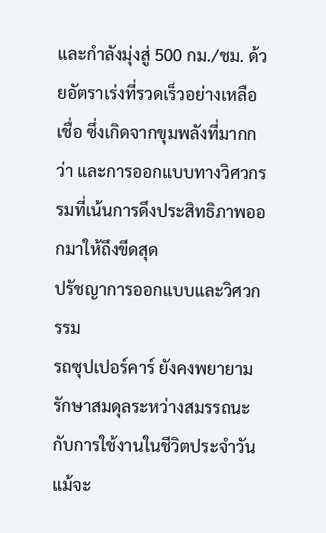และกำลังมุ่งสู่ 500 กม./ชม. ด้วยอัตราเร่งที่รวดเร็วอย่างเหลือเชื่อ ซึ่งเกิดจากขุมพลังที่มากกว่า และการออกแบบทางวิศวกรรมที่เน้นการดึงประสิทธิภาพออกมาให้ถึงขีดสุด
ปรัชญาการออกแบบและวิศวกรรม
รถซุปเปอร์คาร์ ยังคงพยายามรักษาสมดุลระหว่างสมรรถนะกับการใช้งานในชีวิตประจำวัน แม้จะ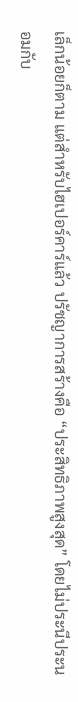เล็กน้อยก็ตาม แต่สำหรับไฮเปอร์คาร์แล้ว ปรัชญาการสร้างคือ “ประสิทธิภาพสูงสุด” โดยไม่ประนีประนอมกับ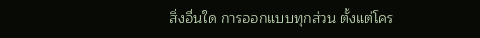สิ่งอื่นใด การออกแบบทุกส่วน ตั้งแต่โคร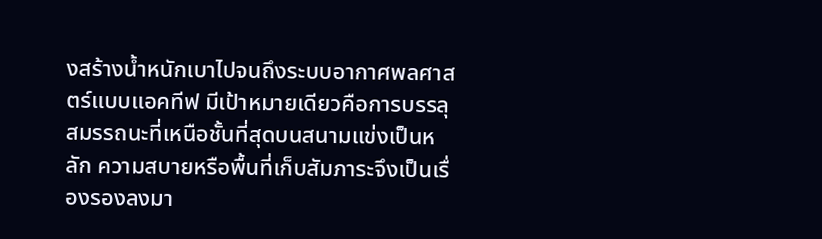งสร้างน้ำหนักเบาไปจนถึงระบบอากาศพลศาสตร์แบบแอคทีฟ มีเป้าหมายเดียวคือการบรรลุสมรรถนะที่เหนือชั้นที่สุดบนสนามแข่งเป็นหลัก ความสบายหรือพื้นที่เก็บสัมภาระจึงเป็นเรื่องรองลงมา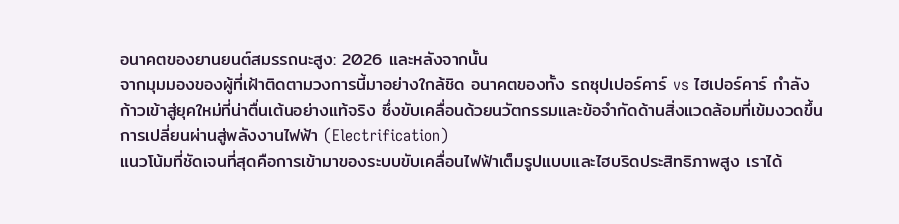อนาคตของยานยนต์สมรรถนะสูง: 2026 และหลังจากนั้น
จากมุมมองของผู้ที่เฝ้าติดตามวงการนี้มาอย่างใกล้ชิด อนาคตของทั้ง รถซุปเปอร์คาร์ vs ไฮเปอร์คาร์ กำลังก้าวเข้าสู่ยุคใหม่ที่น่าตื่นเต้นอย่างแท้จริง ซึ่งขับเคลื่อนด้วยนวัตกรรมและข้อจำกัดด้านสิ่งแวดล้อมที่เข้มงวดขึ้น
การเปลี่ยนผ่านสู่พลังงานไฟฟ้า (Electrification)
แนวโน้มที่ชัดเจนที่สุดคือการเข้ามาของระบบขับเคลื่อนไฟฟ้าเต็มรูปแบบและไฮบริดประสิทธิภาพสูง เราได้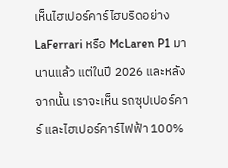เห็นไฮเปอร์คาร์ไฮบริดอย่าง LaFerrari หรือ McLaren P1 มานานแล้ว แต่ในปี 2026 และหลังจากนั้น เราจะเห็น รถซุปเปอร์คาร์ และไฮเปอร์คาร์ไฟฟ้า 100%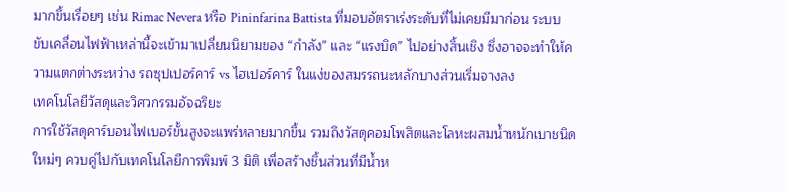มากขึ้นเรื่อยๆ เช่น Rimac Nevera หรือ Pininfarina Battista ที่มอบอัตราเร่งระดับที่ไม่เคยมีมาก่อน ระบบขับเคลื่อนไฟฟ้าเหล่านี้จะเข้ามาเปลี่ยนนิยามของ “กำลัง” และ “แรงบิด” ไปอย่างสิ้นเชิง ซึ่งอาจจะทำให้ความแตกต่างระหว่าง รถซุปเปอร์คาร์ vs ไฮเปอร์คาร์ ในแง่ของสมรรถนะหลักบางส่วนเริ่มจางลง
เทคโนโลยีวัสดุและวิศวกรรมอัจฉริยะ
การใช้วัสดุคาร์บอนไฟเบอร์ขั้นสูงจะแพร่หลายมากขึ้น รวมถึงวัสดุคอมโพสิตและโลหะผสมน้ำหนักเบาชนิดใหม่ๆ ควบคู่ไปกับเทคโนโลยีการพิมพ์ 3 มิติ เพื่อสร้างชิ้นส่วนที่มีน้ำห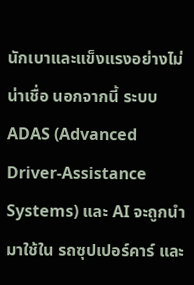นักเบาและแข็งแรงอย่างไม่น่าเชื่อ นอกจากนี้ ระบบ ADAS (Advanced Driver-Assistance Systems) และ AI จะถูกนำมาใช้ใน รถซุปเปอร์คาร์ และ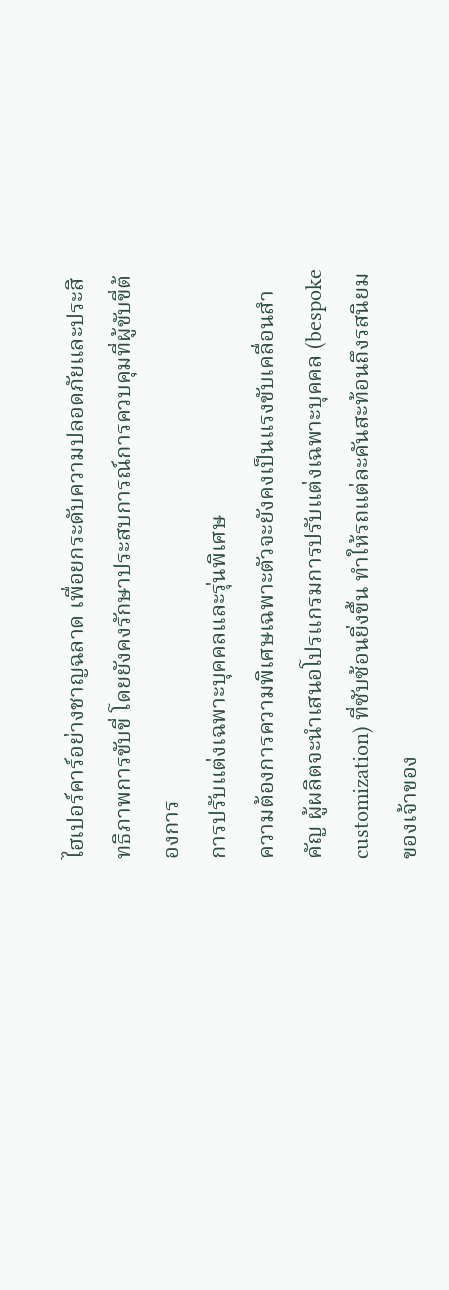ไฮเปอร์คาร์อย่างชาญฉลาด เพื่อยกระดับความปลอดภัยและประสิทธิภาพการขับขี่ โดยยังคงรักษาประสบการณ์การควบคุมที่ผู้ขับขี่ต้องการ
การปรับแต่งเฉพาะบุคคลและรุ่นพิเศษ
ความต้องการความพิเศษเฉพาะตัวจะยังคงเป็นแรงขับเคลื่อนสำคัญ ผู้ผลิตจะนำเสนอโปรแกรมการปรับแต่งเฉพาะบุคคล (bespoke customization) ที่ซับซ้อนยิ่งขึ้น ทำให้รถแต่ละคันสะท้อนถึงรสนิยมของเจ้าของ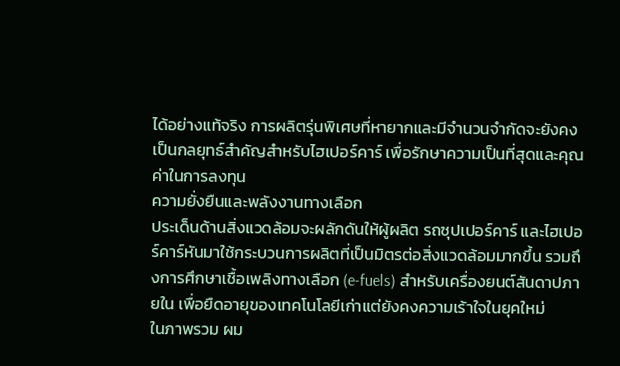ได้อย่างแท้จริง การผลิตรุ่นพิเศษที่หายากและมีจำนวนจำกัดจะยังคงเป็นกลยุทธ์สำคัญสำหรับไฮเปอร์คาร์ เพื่อรักษาความเป็นที่สุดและคุณค่าในการลงทุน
ความยั่งยืนและพลังงานทางเลือก
ประเด็นด้านสิ่งแวดล้อมจะผลักดันให้ผู้ผลิต รถซุปเปอร์คาร์ และไฮเปอร์คาร์หันมาใช้กระบวนการผลิตที่เป็นมิตรต่อสิ่งแวดล้อมมากขึ้น รวมถึงการศึกษาเชื้อเพลิงทางเลือก (e-fuels) สำหรับเครื่องยนต์สันดาปภายใน เพื่อยืดอายุของเทคโนโลยีเก่าแต่ยังคงความเร้าใจในยุคใหม่
ในภาพรวม ผม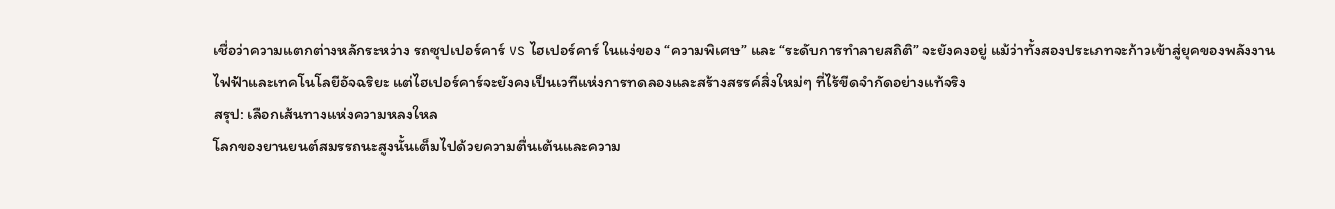เชื่อว่าความแตกต่างหลักระหว่าง รถซุปเปอร์คาร์ vs ไฮเปอร์คาร์ ในแง่ของ “ความพิเศษ” และ “ระดับการทำลายสถิติ” จะยังคงอยู่ แม้ว่าทั้งสองประเภทจะก้าวเข้าสู่ยุคของพลังงานไฟฟ้าและเทคโนโลยีอัจฉริยะ แต่ไฮเปอร์คาร์จะยังคงเป็นเวทีแห่งการทดลองและสร้างสรรค์สิ่งใหม่ๆ ที่ไร้ขีดจำกัดอย่างแท้จริง
สรุป: เลือกเส้นทางแห่งความหลงใหล
โลกของยานยนต์สมรรถนะสูงนั้นเต็มไปด้วยความตื่นเต้นและความ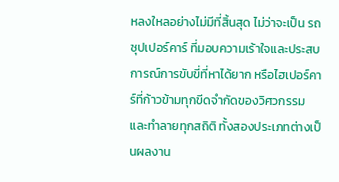หลงใหลอย่างไม่มีที่สิ้นสุด ไม่ว่าจะเป็น รถซุปเปอร์คาร์ ที่มอบความเร้าใจและประสบการณ์การขับขี่ที่หาได้ยาก หรือไฮเปอร์คาร์ที่ก้าวข้ามทุกขีดจำกัดของวิศวกรรมและทำลายทุกสถิติ ทั้งสองประเภทต่างเป็นผลงาน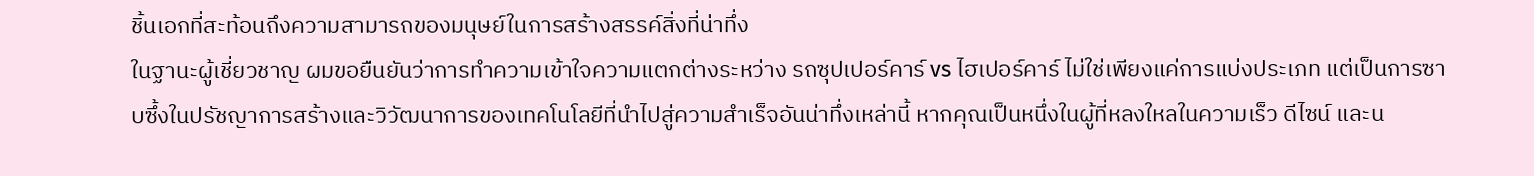ชิ้นเอกที่สะท้อนถึงความสามารถของมนุษย์ในการสร้างสรรค์สิ่งที่น่าทึ่ง
ในฐานะผู้เชี่ยวชาญ ผมขอยืนยันว่าการทำความเข้าใจความแตกต่างระหว่าง รถซุปเปอร์คาร์ vs ไฮเปอร์คาร์ ไม่ใช่เพียงแค่การแบ่งประเภท แต่เป็นการซาบซึ้งในปรัชญาการสร้างและวิวัฒนาการของเทคโนโลยีที่นำไปสู่ความสำเร็จอันน่าทึ่งเหล่านี้ หากคุณเป็นหนึ่งในผู้ที่หลงใหลในความเร็ว ดีไซน์ และน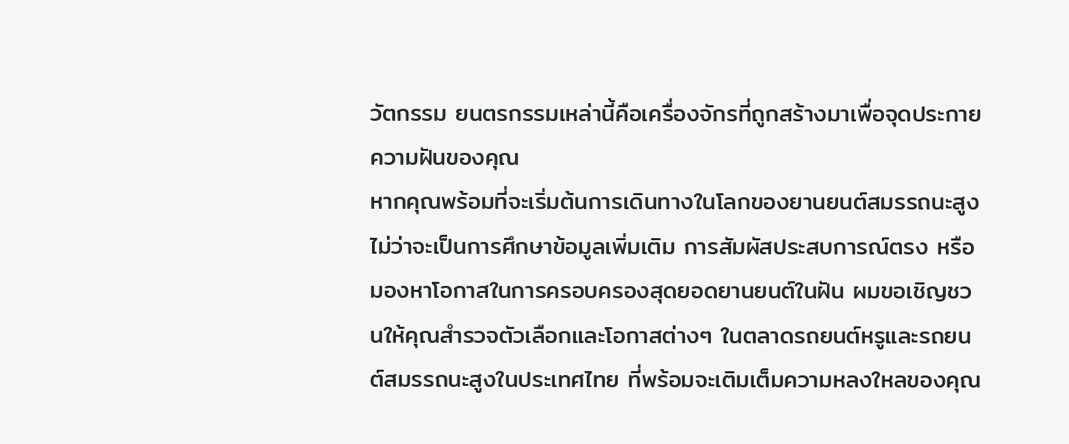วัตกรรม ยนตรกรรมเหล่านี้คือเครื่องจักรที่ถูกสร้างมาเพื่อจุดประกายความฝันของคุณ
หากคุณพร้อมที่จะเริ่มต้นการเดินทางในโลกของยานยนต์สมรรถนะสูง ไม่ว่าจะเป็นการศึกษาข้อมูลเพิ่มเติม การสัมผัสประสบการณ์ตรง หรือมองหาโอกาสในการครอบครองสุดยอดยานยนต์ในฝัน ผมขอเชิญชวนให้คุณสำรวจตัวเลือกและโอกาสต่างๆ ในตลาดรถยนต์หรูและรถยนต์สมรรถนะสูงในประเทศไทย ที่พร้อมจะเติมเต็มความหลงใหลของคุณ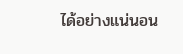ได้อย่างแน่นอน